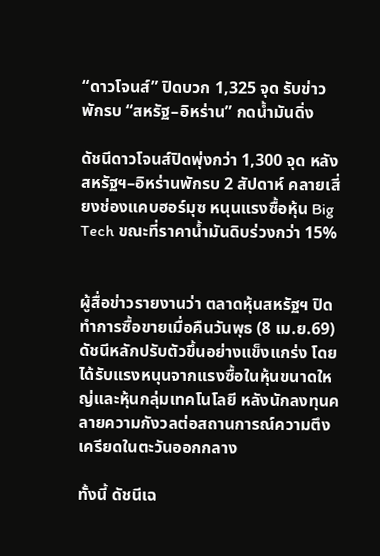“ดาวโจนส์” ปิดบวก 1,325 จุด รับข่าวพักรบ “สหรัฐ–อิหร่าน” กดน้ำมันดิ่ง

ดัชนีดาวโจนส์ปิดพุ่งกว่า 1,300 จุด หลังสหรัฐฯ–อิหร่านพักรบ 2 สัปดาห์ คลายเสี่ยงช่องแคบฮอร์มุซ หนุนแรงซื้อหุ้น Big Tech ขณะที่ราคาน้ำมันดิบร่วงกว่า 15%


ผู้สื่อข่าวรายงานว่า ตลาดหุ้นสหรัฐฯ ปิดทำการซื้อขายเมื่อคืนวันพุธ (8 เม.ย.69) ดัชนีหลักปรับตัวขึ้นอย่างแข็งแกร่ง โดยได้รับแรงหนุนจากแรงซื้อในหุ้นขนาดใหญ่และหุ้นกลุ่มเทคโนโลยี หลังนักลงทุนคลายความกังวลต่อสถานการณ์ความตึงเครียดในตะวันออกกลาง

ทั้งนี้ ดัชนีเฉ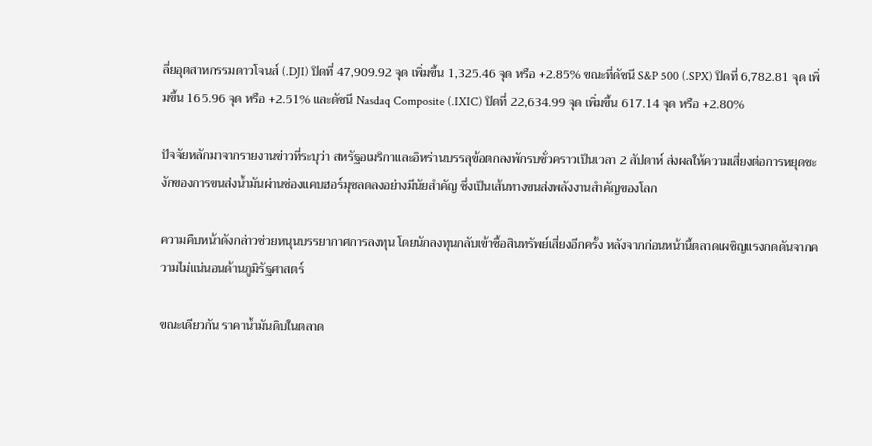ลี่ยอุตสาหกรรมดาวโจนส์ (.DJI) ปิดที่ 47,909.92 จุด เพิ่มขึ้น 1,325.46 จุด หรือ +2.85% ขณะที่ดัชนี S&P 500 (.SPX) ปิดที่ 6,782.81 จุด เพิ่มขึ้น 165.96 จุด หรือ +2.51% และดัชนี Nasdaq Composite (.IXIC) ปิดที่ 22,634.99 จุด เพิ่มขึ้น 617.14 จุด หรือ +2.80%

ปัจจัยหลักมาจากรายงานข่าวที่ระบุว่า สหรัฐอเมริกาและอิหร่านบรรลุข้อตกลงพักรบชั่วคราวเป็นเวลา 2 สัปดาห์ ส่งผลให้ความเสี่ยงต่อการหยุดชะงักของการขนส่งน้ำมันผ่านช่องแคบฮอร์มุซลดลงอย่างมีนัยสำคัญ ซึ่งเป็นเส้นทางขนส่งพลังงานสำคัญของโลก

ความคืบหน้าดังกล่าวช่วยหนุนบรรยากาศการลงทุน โดยนักลงทุนกลับเข้าซื้อสินทรัพย์เสี่ยงอีกครั้ง หลังจากก่อนหน้านี้ตลาดเผชิญแรงกดดันจากความไม่แน่นอนด้านภูมิรัฐศาสตร์

ขณะเดียวกัน ราคาน้ำมันดิบในตลาด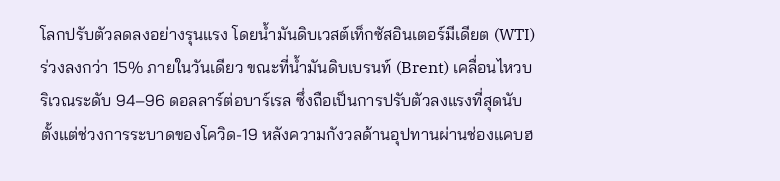โลกปรับตัวลดลงอย่างรุนแรง โดยน้ำมันดิบเวสต์เท็กซัสอินเตอร์มีเดียต (WTI) ร่วงลงกว่า 15% ภายในวันเดียว ขณะที่น้ำมันดิบเบรนท์ (Brent) เคลื่อนไหวบริเวณระดับ 94–96 ดอลลาร์ต่อบาร์เรล ซึ่งถือเป็นการปรับตัวลงแรงที่สุดนับตั้งแต่ช่วงการระบาดของโควิด-19 หลังความกังวลด้านอุปทานผ่านช่องแคบฮ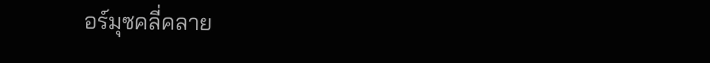อร์มุซคลี่คลาย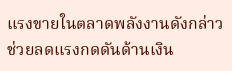แรงขายในตลาดพลังงานดังกล่าวช่วยลดแรงกดดันด้านเงิน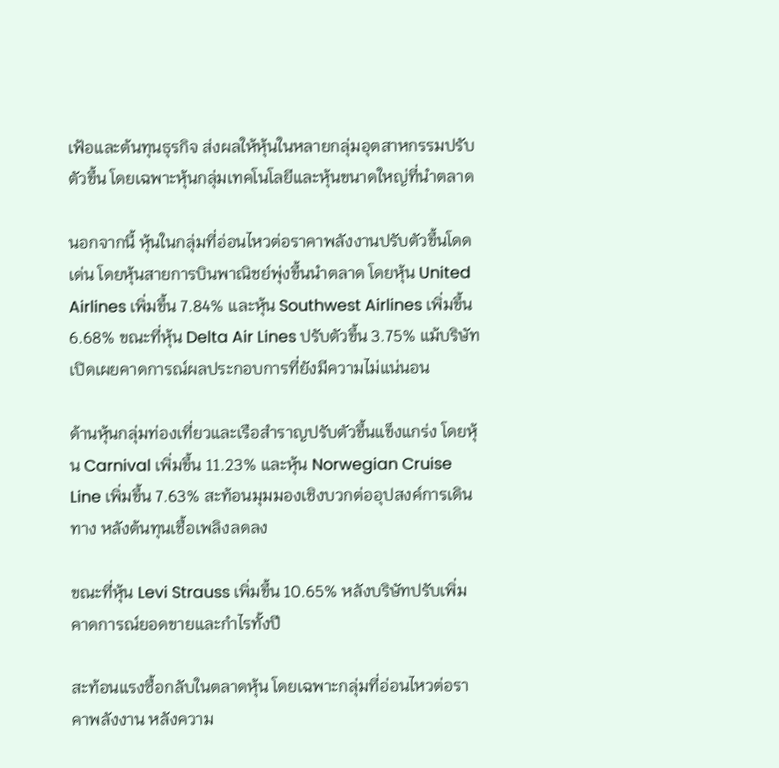เฟ้อและต้นทุนธุรกิจ ส่งผลให้หุ้นในหลายกลุ่มอุตสาหกรรมปรับตัวขึ้น โดยเฉพาะหุ้นกลุ่มเทคโนโลยีและหุ้นขนาดใหญ่ที่นำตลาด

นอกจากนี้ หุ้นในกลุ่มที่อ่อนไหวต่อราคาพลังงานปรับตัวขึ้นโดดเด่น โดยหุ้นสายการบินพาณิชย์พุ่งขึ้นนำตลาด โดยหุ้น United Airlines เพิ่มขึ้น 7.84% และหุ้น Southwest Airlines เพิ่มขึ้น 6.68% ขณะที่หุ้น Delta Air Lines ปรับตัวขึ้น 3.75% แม้บริษัทเปิดเผยคาดการณ์ผลประกอบการที่ยังมีความไม่แน่นอน

ด้านหุ้นกลุ่มท่องเที่ยวและเรือสำราญปรับตัวขึ้นแข็งแกร่ง โดยหุ้น Carnival เพิ่มขึ้น 11.23% และหุ้น Norwegian Cruise Line เพิ่มขึ้น 7.63% สะท้อนมุมมองเชิงบวกต่ออุปสงค์การเดินทาง หลังต้นทุนเชื้อเพลิงลดลง

ขณะที่หุ้น Levi Strauss เพิ่มขึ้น 10.65% หลังบริษัทปรับเพิ่มคาดการณ์ยอดขายและกำไรทั้งปี

สะท้อนแรงซื้อกลับในตลาดหุ้น โดยเฉพาะกลุ่มที่อ่อนไหวต่อราคาพลังงาน หลังความ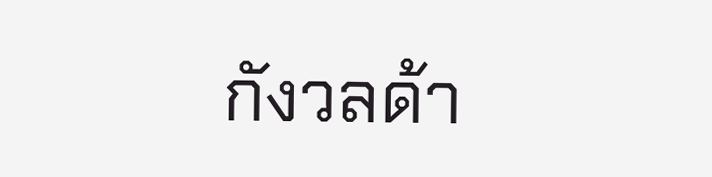กังวลด้า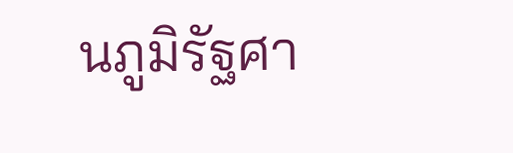นภูมิรัฐศา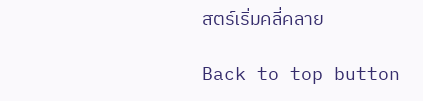สตร์เริ่มคลี่คลาย

Back to top button